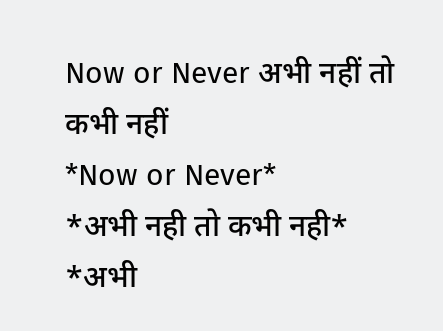Now or Never अभी नहीं तो कभी नहीं
*Now or Never*
*अभी नही तो कभी नही*
*अभी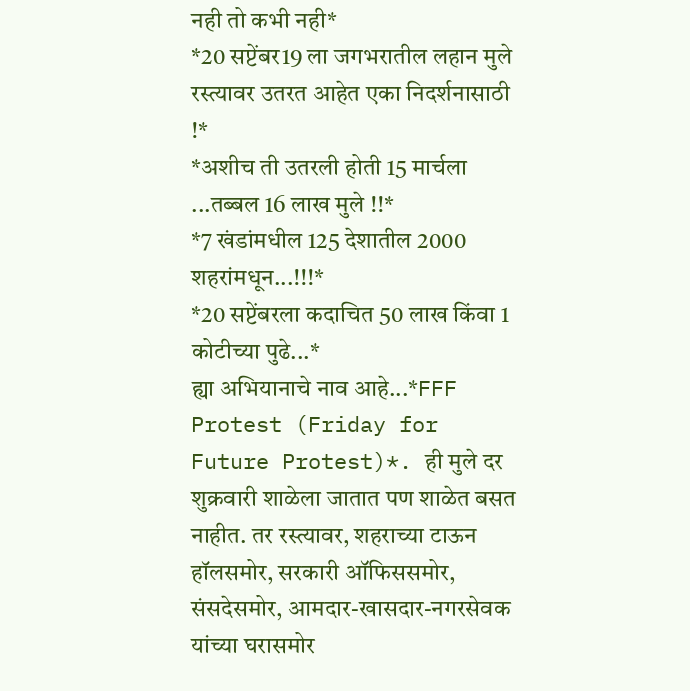नही तो कभी नही*
*20 सप्टेंबर19 ला जगभरातील लहान मुले रस्त्यावर उतरत आहेत एका निदर्शनासाठी !*
*अशीच ती उतरली होती 15 मार्चला ...तब्बल 16 लाख मुले !!*
*7 खंडांमधील 125 देशातील 2000 शहरांमधून...!!!*
*20 सप्टेंबरला कदाचित 50 लाख किंवा 1 कोटीच्या पुढे...*
ह्या अभियानाचे नाव आहे...*FFF Protest (Friday for Future Protest)*. ही मुले दर शुक्रवारी शाळेला जातात पण शाळेत बसत नाहीत. तर रस्त्यावर, शहराच्या टाऊन हॉलसमोर, सरकारी ऑफिससमोर, संसदेसमोर, आमदार-खासदार-नगरसेवक यांच्या घरासमोर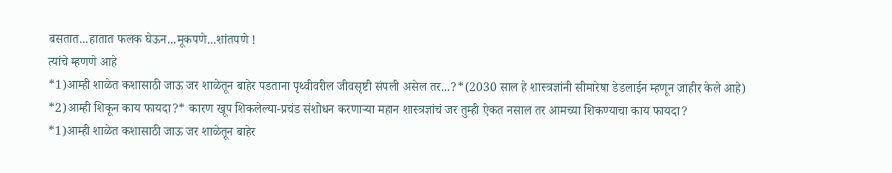बसतात...हातात फलक घेऊन...मूकपणे...शांतपणे !
त्यांचे म्हणणे आहे
*1)आम्ही शाळेत कशासाठी जाऊ जर शाळेतून बाहेर पडताना पृथ्वीवरील जीवसृष्टी संपली असेल तर...?*(2030 साल हे शास्त्रज्ञांनी सीमारेषा डेडलाईन म्हणून जाहीर केले आहे)
*2)आम्ही शिकून काय फायदा?* कारण खूप शिकलेल्या-प्रचंड संशोधन करणाऱ्या महान शास्त्रज्ञांचं जर तुम्ही ऐकत नसाल तर आमच्या शिकण्याचा काय फायदा?
*1)आम्ही शाळेत कशासाठी जाऊ जर शाळेतून बाहेर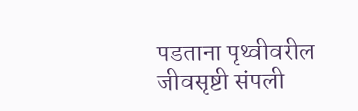पडताना पृथ्वीवरील जीवसृष्टी संपली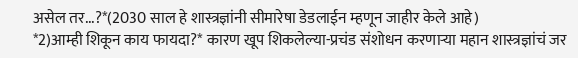असेल तर...?*(2030 साल हे शास्त्रज्ञांनी सीमारेषा डेडलाईन म्हणून जाहीर केले आहे)
*2)आम्ही शिकून काय फायदा?* कारण खूप शिकलेल्या-प्रचंड संशोधन करणाऱ्या महान शास्त्रज्ञांचं जर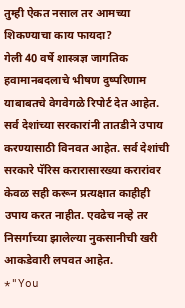तुम्ही ऐकत नसाल तर आमच्या शिकण्याचा काय फायदा?
गेली 40 वर्षे शास्त्रज्ञ जागतिक हवामानबदलाचे भीषण दुष्परिणाम याबाबतचे वेगवेगळे रिपोर्ट देत आहेत. सर्व देशांच्या सरकारांनी तातडीने उपाय करण्यासाठी विनवत आहेत. सर्व देशांची सरकारे पॅरिस करारासारख्या करारांवर केवळ सही करून प्रत्यक्षात काहीही उपाय करत नाहीत. एवढेच नव्हे तर निसर्गाच्या झालेल्या नुकसानीची खरी आकडेवारी लपवत आहेत.
*"You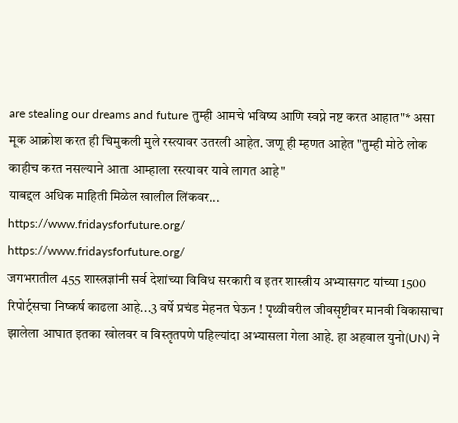are stealing our dreams and future तुम्ही आमचे भविष्य आणि स्वप्ने नष्ट करत आहात"* असा मूक आक्रोश करत ही चिमुकली मुले रस्त्यावर उतरली आहेत. जणू ही म्हणत आहेत "तुम्ही मोठे लोक काहीच करत नसल्याने आता आम्हाला रस्त्यावर यावे लागत आहे"
याबद्दल अधिक माहिती मिळेल खालील लिंकवर...
https://www.fridaysforfuture.org/
https://www.fridaysforfuture.org/
जगभरातील 455 शास्त्रज्ञांनी सर्व देशांच्या विविध सरकारी व इतर शास्त्रीय अभ्यासगट यांच्या 1500 रिपोर्ट्सचा निष्कर्ष काढला आहे...3 वर्षे प्रचंड मेहनत घेऊन ! पृथ्वीवरील जीवसृष्टीवर मानवी विकासाचा झालेला आघात इतका खोलवर व विस्तृतपणे पहिल्यांदा अभ्यासला गेला आहे. हा अहवाल युनो(UN) ने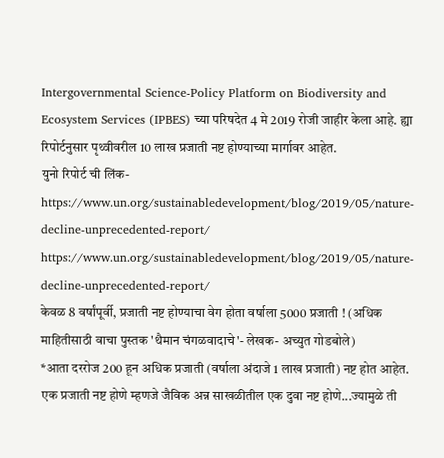Intergovernmental Science-Policy Platform on Biodiversity and Ecosystem Services (IPBES) च्या परिषदेत 4 मे 2019 रोजी जाहीर केला आहे. ह्या रिपोर्टनुसार पृथ्वीवरील 10 लाख प्रजाती नष्ट होण्याच्या मार्गावर आहेत.
युनो रिपोर्ट ची लिंक-
https://www.un.org/sustainabledevelopment/blog/2019/05/nature-decline-unprecedented-report/
https://www.un.org/sustainabledevelopment/blog/2019/05/nature-decline-unprecedented-report/
केवळ 8 वर्षांपूर्वी, प्रजाती नष्ट होण्याचा वेग होता वर्षाला 5000 प्रजाती ! (अधिक माहितीसाठी वाचा पुस्तक 'थैमान चंगळवादाचे'- लेखक- अच्युत गोडबोले)
*आता दररोज 200 हून अधिक प्रजाती (वर्षाला अंदाजे 1 लाख प्रजाती) नष्ट होत आहेत. एक प्रजाती नष्ट होणे म्हणजे जैविक अन्न साखळीतील एक दुवा नष्ट होणे...ज्यामुळे ती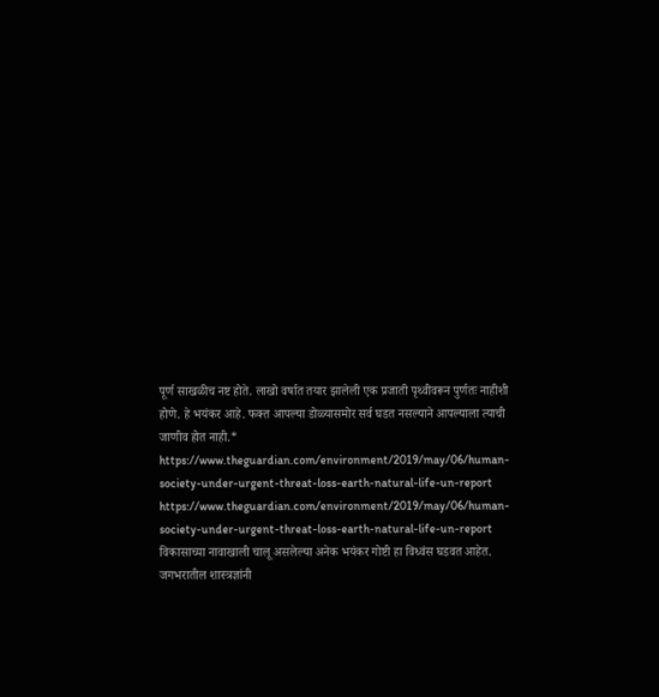पूर्ण साखळीच नष्ट होते. लाखो वर्षात तयार झालेली एक प्रजाती पृथ्वीवरून पुर्णतः नाहीशी होणे. हे भयंकर आहे. फक्त आपल्या डोळ्यासमोर सर्व घडत नसल्याने आपल्याला त्याची जाणीव होत नाही.*
https://www.theguardian.com/environment/2019/may/06/human-society-under-urgent-threat-loss-earth-natural-life-un-report
https://www.theguardian.com/environment/2019/may/06/human-society-under-urgent-threat-loss-earth-natural-life-un-report
विकासाच्या नावाखाली चालू असलेल्या अनेक भयंकर गोष्टी हा विध्वंस घडवत आहेत. जगभरातील शास्त्रज्ञांनी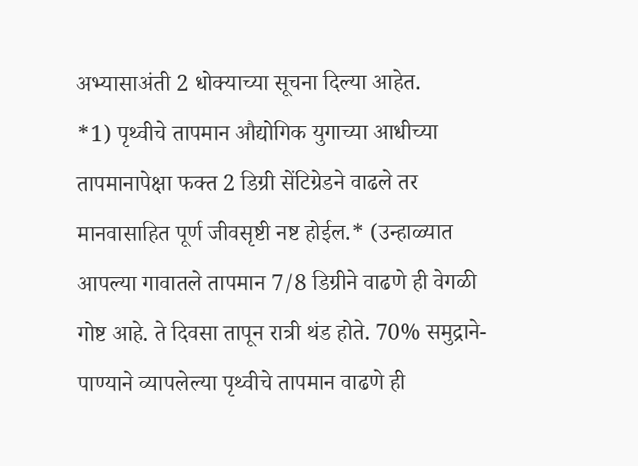अभ्यासाअंती 2 धोक्याच्या सूचना दिल्या आहेत.
*1) पृथ्वीचे तापमान औद्योगिक युगाच्या आधीच्या तापमानापेक्षा फक्त 2 डिग्री सेंटिग्रेडने वाढले तर मानवासाहित पूर्ण जीवसृष्टी नष्ट होईल.* (उन्हाळ्यात आपल्या गावातले तापमान 7/8 डिग्रीने वाढणे ही वेगळी गोष्ट आहे. ते दिवसा तापून रात्री थंड होते. 70% समुद्राने- पाण्याने व्यापलेल्या पृथ्वीचे तापमान वाढणे ही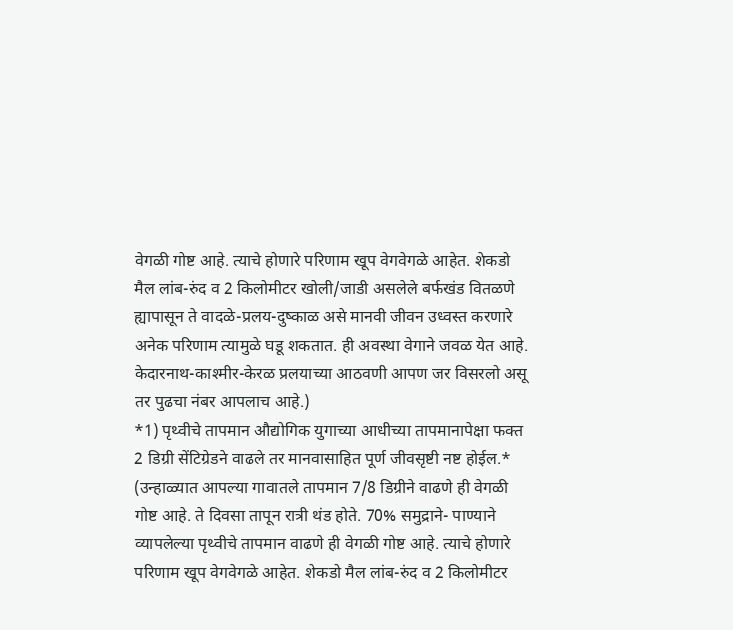वेगळी गोष्ट आहे. त्याचे होणारे परिणाम खूप वेगवेगळे आहेत. शेकडो मैल लांब-रुंद व 2 किलोमीटर खोली/जाडी असलेले बर्फखंड वितळणे ह्यापासून ते वादळे-प्रलय-दुष्काळ असे मानवी जीवन उध्वस्त करणारे अनेक परिणाम त्यामुळे घडू शकतात. ही अवस्था वेगाने जवळ येत आहे. केदारनाथ-काश्मीर-केरळ प्रलयाच्या आठवणी आपण जर विसरलो असू तर पुढचा नंबर आपलाच आहे.)
*1) पृथ्वीचे तापमान औद्योगिक युगाच्या आधीच्या तापमानापेक्षा फक्त 2 डिग्री सेंटिग्रेडने वाढले तर मानवासाहित पूर्ण जीवसृष्टी नष्ट होईल.* (उन्हाळ्यात आपल्या गावातले तापमान 7/8 डिग्रीने वाढणे ही वेगळी गोष्ट आहे. ते दिवसा तापून रात्री थंड होते. 70% समुद्राने- पाण्याने व्यापलेल्या पृथ्वीचे तापमान वाढणे ही वेगळी गोष्ट आहे. त्याचे होणारे परिणाम खूप वेगवेगळे आहेत. शेकडो मैल लांब-रुंद व 2 किलोमीटर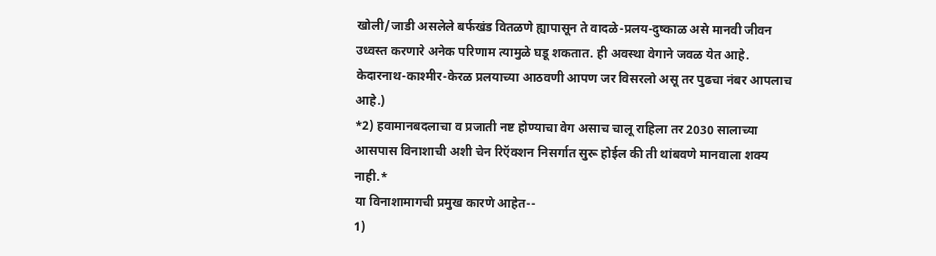खोली/जाडी असलेले बर्फखंड वितळणे ह्यापासून ते वादळे-प्रलय-दुष्काळ असे मानवी जीवन उध्वस्त करणारे अनेक परिणाम त्यामुळे घडू शकतात. ही अवस्था वेगाने जवळ येत आहे. केदारनाथ-काश्मीर-केरळ प्रलयाच्या आठवणी आपण जर विसरलो असू तर पुढचा नंबर आपलाच आहे.)
*2) हवामानबदलाचा व प्रजाती नष्ट होण्याचा वेग असाच चालू राहिला तर 2030 सालाच्या आसपास विनाशाची अशी चेन रिऍक्शन निसर्गात सुरू होईल की ती थांबवणे मानवाला शक्य नाही.*
या विनाशामागची प्रमुख कारणे आहेत--
1)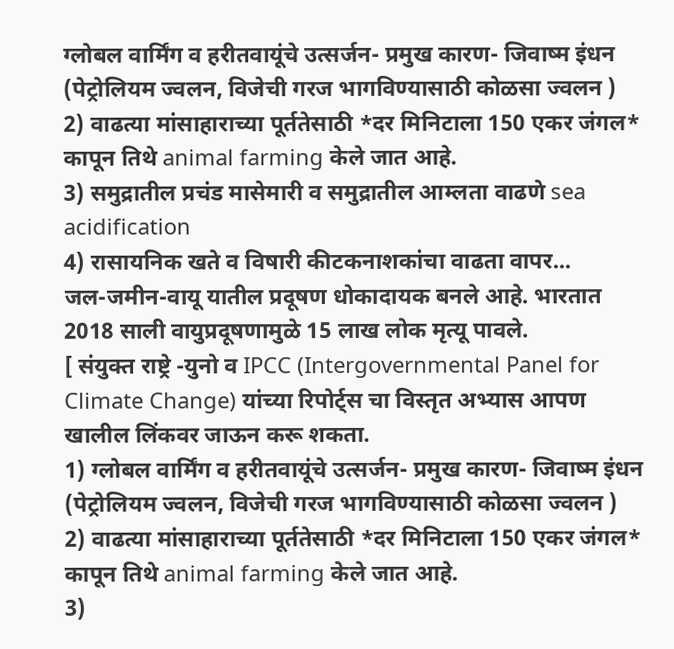ग्लोबल वार्मिंग व हरीतवायूंचे उत्सर्जन- प्रमुख कारण- जिवाष्म इंधन (पेट्रोलियम ज्वलन, विजेची गरज भागविण्यासाठी कोळसा ज्वलन )
2) वाढत्या मांसाहाराच्या पूर्ततेसाठी *दर मिनिटाला 150 एकर जंगल* कापून तिथे animal farming केले जात आहे.
3) समुद्रातील प्रचंड मासेमारी व समुद्रातील आम्लता वाढणे sea acidification
4) रासायनिक खते व विषारी कीटकनाशकांचा वाढता वापर...
जल-जमीन-वायू यातील प्रदूषण धोकादायक बनले आहे. भारतात 2018 साली वायुप्रदूषणामुळे 15 लाख लोक मृत्यू पावले.
[ संयुक्त राष्ट्रे -युनो व IPCC (Intergovernmental Panel for Climate Change) यांच्या रिपोर्ट्स चा विस्तृत अभ्यास आपण खालील लिंकवर जाऊन करू शकता.
1) ग्लोबल वार्मिंग व हरीतवायूंचे उत्सर्जन- प्रमुख कारण- जिवाष्म इंधन (पेट्रोलियम ज्वलन, विजेची गरज भागविण्यासाठी कोळसा ज्वलन )
2) वाढत्या मांसाहाराच्या पूर्ततेसाठी *दर मिनिटाला 150 एकर जंगल* कापून तिथे animal farming केले जात आहे.
3)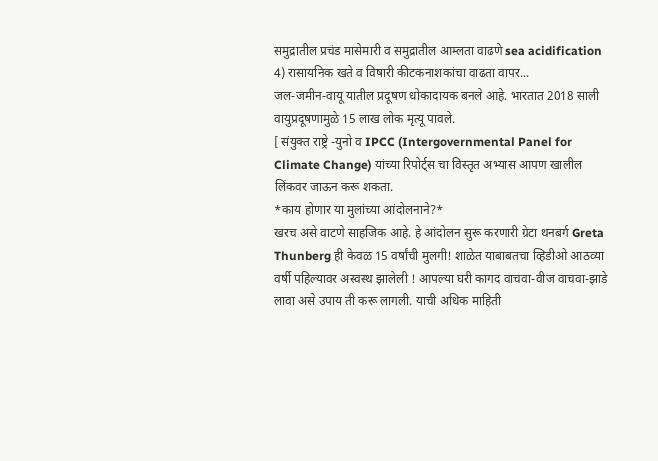समुद्रातील प्रचंड मासेमारी व समुद्रातील आम्लता वाढणे sea acidification
4) रासायनिक खते व विषारी कीटकनाशकांचा वाढता वापर...
जल-जमीन-वायू यातील प्रदूषण धोकादायक बनले आहे. भारतात 2018 साली वायुप्रदूषणामुळे 15 लाख लोक मृत्यू पावले.
[ संयुक्त राष्ट्रे -युनो व IPCC (Intergovernmental Panel for Climate Change) यांच्या रिपोर्ट्स चा विस्तृत अभ्यास आपण खालील लिंकवर जाऊन करू शकता.
*काय होणार या मुलांच्या आंदोलनाने?*
खरच असे वाटणे साहजिक आहे. हे आंदोलन सुरू करणारी ग्रेटा थनबर्ग Greta Thunberg ही केवळ 15 वर्षांची मुलगी! शाळेत याबाबतचा व्हिडीओ आठव्या वर्षी पहिल्यावर अस्वस्थ झालेली ! आपल्या घरी कागद वाचवा-वीज वाचवा-झाडे लावा असे उपाय ती करू लागली. याची अधिक माहिती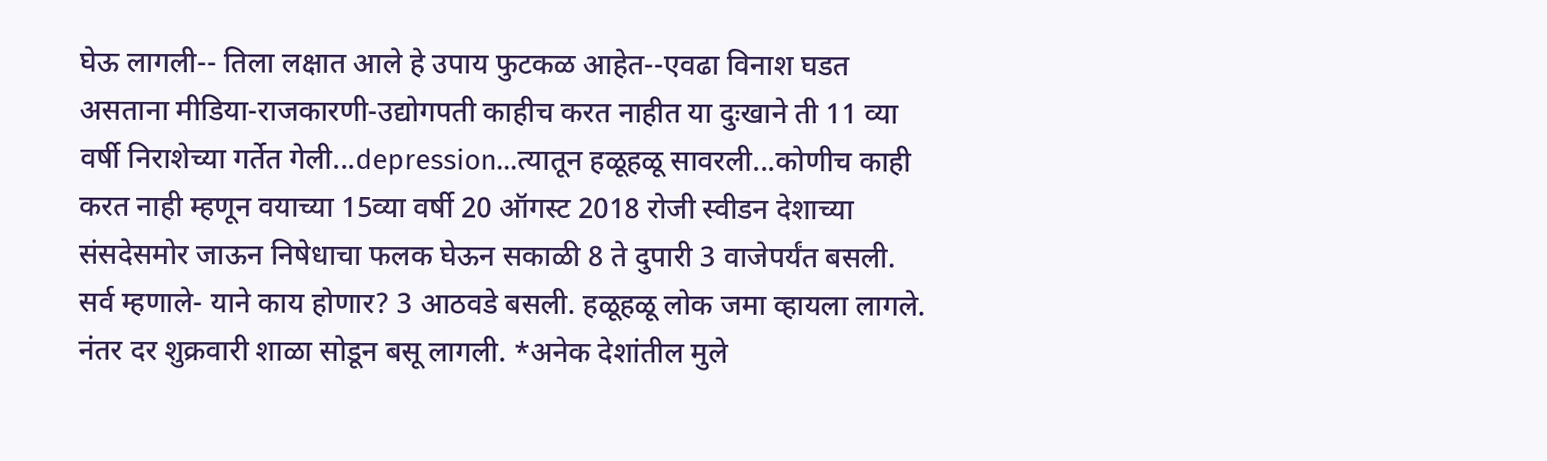घेऊ लागली-- तिला लक्षात आले हे उपाय फुटकळ आहेत--एवढा विनाश घडत असताना मीडिया-राजकारणी-उद्योगपती काहीच करत नाहीत या दुःखाने ती 11 व्या वर्षी निराशेच्या गर्तेत गेली...depression...त्यातून हळूहळू सावरली...कोणीच काही करत नाही म्हणून वयाच्या 15व्या वर्षी 20 ऑगस्ट 2018 रोजी स्वीडन देशाच्या संसदेसमोर जाऊन निषेधाचा फलक घेऊन सकाळी 8 ते दुपारी 3 वाजेपर्यंत बसली. सर्व म्हणाले- याने काय होणार? 3 आठवडे बसली. हळूहळू लोक जमा व्हायला लागले. नंतर दर शुक्रवारी शाळा सोडून बसू लागली. *अनेक देशांतील मुले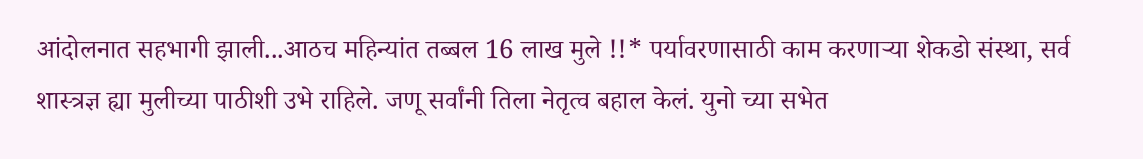आंदोलनात सहभागी झाली...आठच महिन्यांत तब्बल 16 लाख मुले !!* पर्यावरणासाठी काम करणाऱ्या शेकडो संस्था, सर्व शास्त्रज्ञ ह्या मुलीच्या पाठीशी उभे राहिले. जणू सर्वांनी तिला नेतृत्व बहाल केलं. युनो च्या सभेत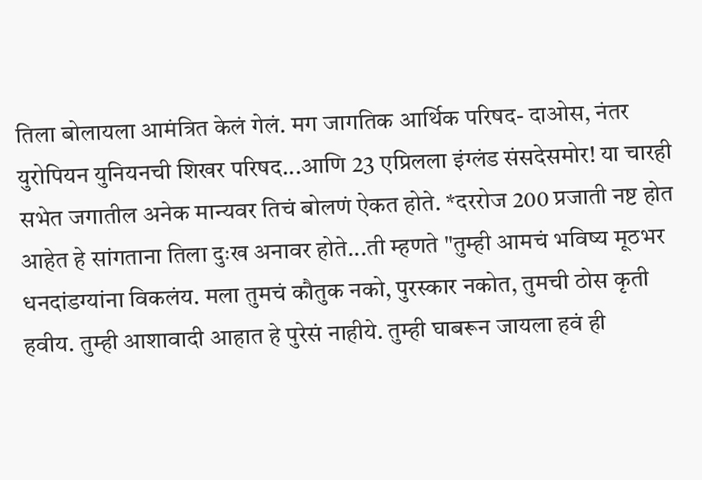तिला बोलायला आमंत्रित केलं गेलं. मग जागतिक आर्थिक परिषद- दाओस, नंतर युरोपियन युनियनची शिखर परिषद...आणि 23 एप्रिलला इंग्लंड संसदेसमोर! या चारही सभेत जगातील अनेक मान्यवर तिचं बोलणं ऐकत होते. *दररोज 200 प्रजाती नष्ट होत आहेत हे सांगताना तिला दुःख अनावर होते...ती म्हणते "तुम्ही आमचं भविष्य मूठभर धनदांडग्यांना विकलंय. मला तुमचं कौतुक नको, पुरस्कार नकोत, तुमची ठोस कृती हवीय. तुम्ही आशावादी आहात हे पुरेसं नाहीये. तुम्ही घाबरून जायला हवं ही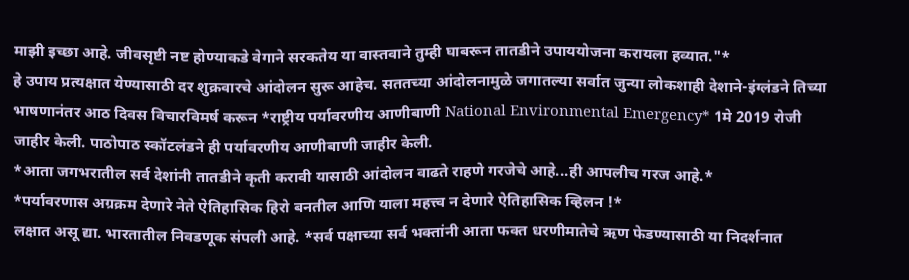माझी इच्छा आहे. जीवसृष्टी नष्ट होण्याकडे वेगाने सरकतेय या वास्तवाने तुम्ही घाबरून तातडीने उपाययोजना करायला हव्यात."*
हे उपाय प्रत्यक्षात येण्यासाठी दर शुक्रवारचे आंदोलन सुरू आहेच. सततच्या आंदोलनामुळे जगातल्या सर्वात जुन्या लोकशाही देशाने-इंग्लंडने तिच्या भाषणानंतर आठ दिवस विचारविमर्ष करून *राष्ट्रीय पर्यावरणीय आणीबाणी National Environmental Emergency* 1मे 2019 रोजी जाहीर केली. पाठोपाठ स्कॉटलंडने ही पर्यावरणीय आणीबाणी जाहीर केली.
*आता जगभरातील सर्व देशांनी तातडीने कृती करावी यासाठी आंदोलन वाढते राहणे गरजेचे आहे...ही आपलीच गरज आहे.*
*पर्यावरणास अग्रक्रम देणारे नेते ऐतिहासिक हिरो बनतील आणि याला महत्त्व न देणारे ऐतिहासिक व्हिलन !*
लक्षात असू द्या. भारतातील निवडणूक संपली आहे. *सर्व पक्षाच्या सर्व भक्तांनी आता फक्त धरणीमातेचे ऋण फेडण्यासाठी या निदर्शनात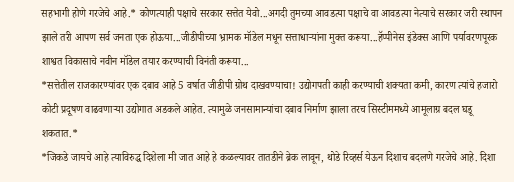सहभागी होणे गरजेचे आहे.* कोणत्याही पक्षाचे सरकार सत्तेत येवो...अगदी तुमच्या आवडत्या पक्षाचे वा आवडत्या नेत्याचे सरकार जरी स्थापन झाले तरी आपण सर्व जनता एक होऊया...जीडीपीच्या भ्रामक मॉडेल मधून सत्ताधाऱ्यांना मुक्त करूया...हॅप्पीनेस इंडेक्स आणि पर्यावरणपूरक शाश्वत विकासाचे नवीन मॉडेल तयार करण्याची विनंती करूया...
*सत्तेतील राजकारण्यांवर एक दबाव आहे 5 वर्षात जीडीपी ग्रोथ दाखवण्याचा! उद्योगपती काही करण्याची शक्यता कमी, कारण त्यांचे हजारो कोटी प्रदूषण वाढवणाऱ्या उद्योगात अडकले आहेत. त्यामुळे जनसामान्यांचा दबाव निर्माण झाला तरच सिस्टीममध्ये आमूलाग्र बदल घडू शकतात.*
*जिकडे जायचे आहे त्याविरुद्ध दिशेला मी जात आहे हे कळल्यावर तातडीने ब्रेक लावून, थोडे रिव्हर्स येऊन दिशाच बदलणे गरजेचे आहे. दिशा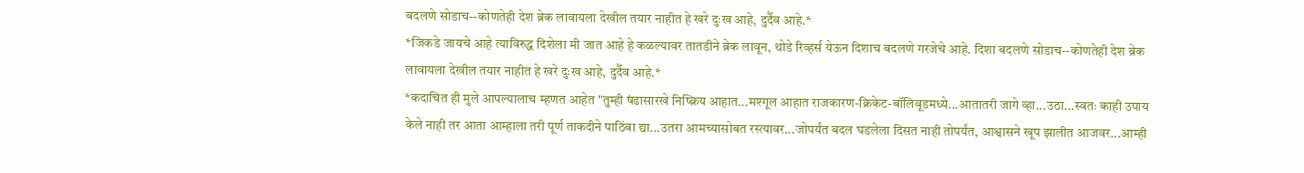बदलणे सोडाच--कोणतेही देश ब्रेक लावायला देखील तयार नाहीत हे खरे दुःख आहे, दुर्दैव आहे.*
*जिकडे जायचे आहे त्याविरुद्ध दिशेला मी जात आहे हे कळल्यावर तातडीने ब्रेक लावून, थोडे रिव्हर्स येऊन दिशाच बदलणे गरजेचे आहे. दिशा बदलणे सोडाच--कोणतेही देश ब्रेक लावायला देखील तयार नाहीत हे खरे दुःख आहे, दुर्दैव आहे.*
*कदाचित ही मुले आपल्यालाच म्हणत आहेत "तुम्ही षंढासारखे निष्क्रिय आहात...मश्गूल आहात राजकारण-क्रिकेट-बॉलिवूडमध्ये...आतातरी जागे व्हा...उठा...स्वतः काही उपाय केले नाही तर आता आम्हाला तरी पूर्ण ताकदीने पाठिंबा द्या...उतरा आमच्यासोबत रस्त्यावर...जोपर्यंत बदल घडलेला दिसत नाही तोपर्यंत, आश्वासने खूप झालीत आजवर...आम्ही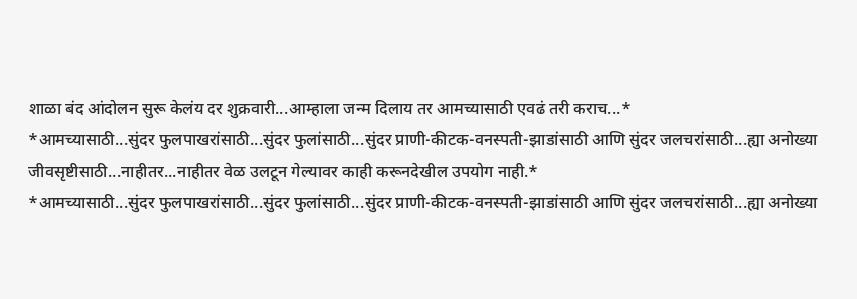शाळा बंद आंदोलन सुरू केलंय दर शुक्रवारी...आम्हाला जन्म दिलाय तर आमच्यासाठी एवढं तरी कराच...*
*आमच्यासाठी...सुंदर फुलपाखरांसाठी...सुंदर फुलांसाठी...सुंदर प्राणी-कीटक-वनस्पती-झाडांसाठी आणि सुंदर जलचरांसाठी...ह्या अनोख्या जीवसृष्टीसाठी...नाहीतर...नाहीतर वेळ उलटून गेल्यावर काही करूनदेखील उपयोग नाही.*
*आमच्यासाठी...सुंदर फुलपाखरांसाठी...सुंदर फुलांसाठी...सुंदर प्राणी-कीटक-वनस्पती-झाडांसाठी आणि सुंदर जलचरांसाठी...ह्या अनोख्या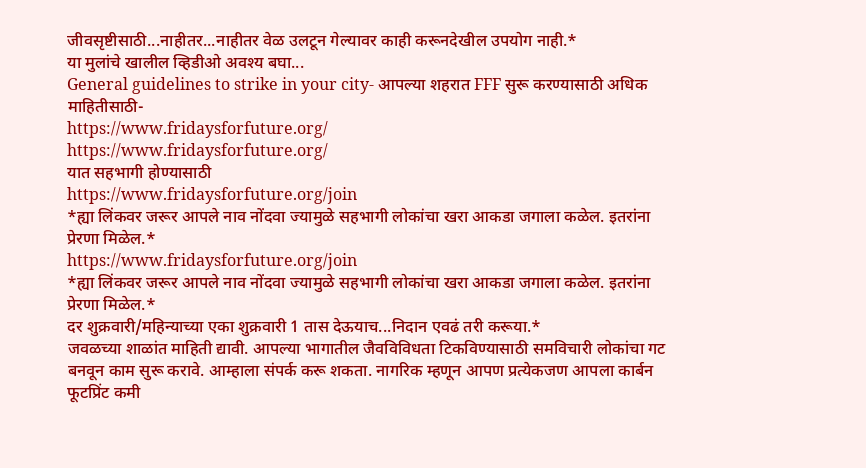जीवसृष्टीसाठी...नाहीतर...नाहीतर वेळ उलटून गेल्यावर काही करूनदेखील उपयोग नाही.*
या मुलांचे खालील व्हिडीओ अवश्य बघा...
General guidelines to strike in your city- आपल्या शहरात FFF सुरू करण्यासाठी अधिक माहितीसाठी-
https://www.fridaysforfuture.org/
https://www.fridaysforfuture.org/
यात सहभागी होण्यासाठी
https://www.fridaysforfuture.org/join
*ह्या लिंकवर जरूर आपले नाव नोंदवा ज्यामुळे सहभागी लोकांचा खरा आकडा जगाला कळेल. इतरांना प्रेरणा मिळेल.*
https://www.fridaysforfuture.org/join
*ह्या लिंकवर जरूर आपले नाव नोंदवा ज्यामुळे सहभागी लोकांचा खरा आकडा जगाला कळेल. इतरांना प्रेरणा मिळेल.*
दर शुक्रवारी/महिन्याच्या एका शुक्रवारी 1 तास देऊयाच...निदान एवढं तरी करूया.*
जवळच्या शाळांत माहिती द्यावी. आपल्या भागातील जैवविविधता टिकविण्यासाठी समविचारी लोकांचा गट बनवून काम सुरू करावे. आम्हाला संपर्क करू शकता. नागरिक म्हणून आपण प्रत्येकजण आपला कार्बन फूटप्रिंट कमी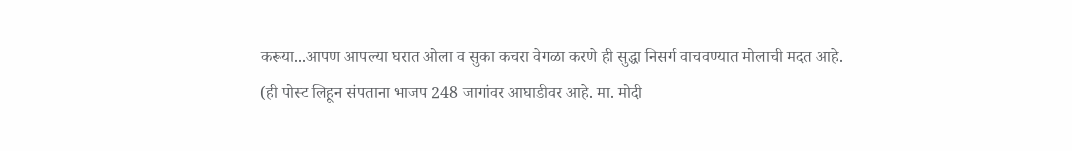करूया...आपण आपल्या घरात ओला व सुका कचरा वेगळा करणे ही सुद्धा निसर्ग वाचवण्यात मोलाची मदत आहे.
(ही पोस्ट लिहून संपताना भाजप 248 जागांवर आघाडीवर आहे. मा. मोदी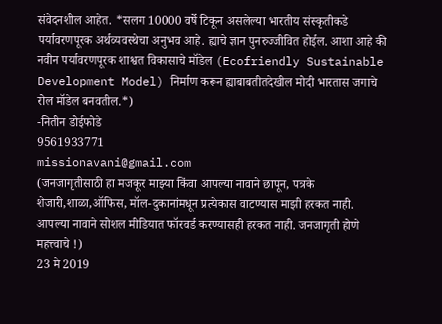संवेदनशील आहेत. *सलग 10000 वर्षे टिकून असलेल्या भारतीय संस्कृतीकडे पर्यावरणपूरक अर्थव्यवस्थेचा अनुभव आहे. ह्याचे ज्ञान पुनरुज्जीवित होईल. आशा आहे की नवीन पर्यावरणपूरक शाश्वत विकासाचे मॉडेल (Ecofriendly Sustainable Development Model) निर्माण करून ह्याबाबतीतदेखील मोदी भारतास जगाचे रोल मॉडेल बनवतील.*)
-नितीन डोईफोडे
9561933771
missionavani@gmail.com
(जनजागृतीसाठी हा मजकूर माझ्या किंवा आपल्या नावाने छापून, पत्रके शेजारी,शाळा,ऑफिस, मॉल-दुकानांमधून प्रत्येकास वाटण्यास माझी हरकत नाही. आपल्या नावाने सोशल मीडियात फॉरवर्ड करण्यासही हरकत नाही. जनजागृती होणे महत्त्वाचे !)
23 मे 2019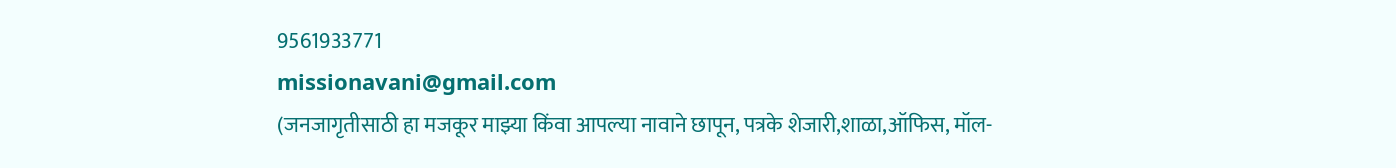9561933771
missionavani@gmail.com
(जनजागृतीसाठी हा मजकूर माझ्या किंवा आपल्या नावाने छापून, पत्रके शेजारी,शाळा,ऑफिस, मॉल-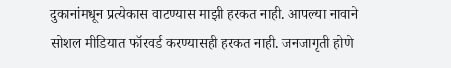दुकानांमधून प्रत्येकास वाटण्यास माझी हरकत नाही. आपल्या नावाने सोशल मीडियात फॉरवर्ड करण्यासही हरकत नाही. जनजागृती होणे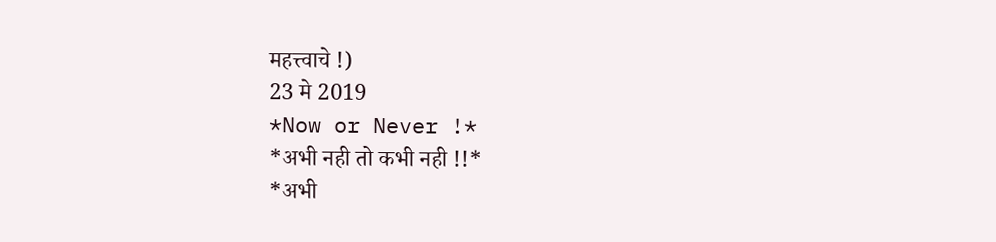महत्त्वाचे !)
23 मे 2019
*Now or Never !*
*अभी नही तो कभी नही !!*
*अभी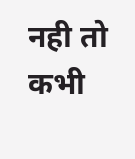नही तो कभी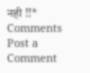नही !!*
Comments
Post a Comment